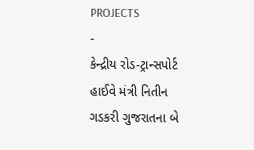PROJECTS
-
કેન્દ્રીય રોડ-ટ્રાન્સપોર્ટ હાઈવે મંત્રી નિતીન ગડકરી ગુજરાતના બે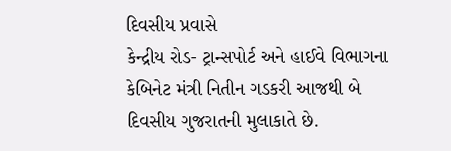દિવસીય પ્રવાસે
કેન્દ્રીય રોડ- ટ્રાન્સપોર્ટ અને હાઈવે વિભાગના કેબિનેટ મંત્રી નિતીન ગડકરી આજથી બે દિવસીય ગુજરાતની મુલાકાતે છે.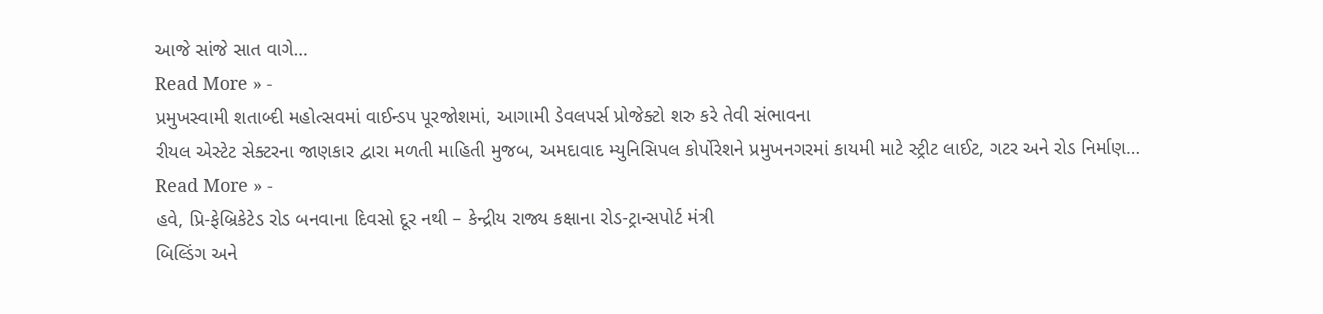આજે સાંજે સાત વાગે…
Read More » -
પ્રમુખસ્વામી શતાબ્દી મહોત્સવમાં વાઈન્ડપ પૂરજોશમાં, આગામી ડેવલપર્સ પ્રોજેક્ટો શરુ કરે તેવી સંભાવના
રીયલ એસ્ટેટ સેક્ટરના જાણકાર દ્વારા મળતી માહિતી મુજબ, અમદાવાદ મ્યુનિસિપલ કોર્પોરેશને પ્રમુખનગરમાં કાયમી માટે સ્ટ્રીટ લાઈટ, ગટર અને રોડ નિર્માણ…
Read More » -
હવે, પ્રિ-ફેબ્રિકેટેડ રોડ બનવાના દિવસો દૂર નથી – કેન્દ્રીય રાજ્ય કક્ષાના રોડ-ટ્રાન્સપોર્ટ મંત્રી
બિલ્ડિંગ અને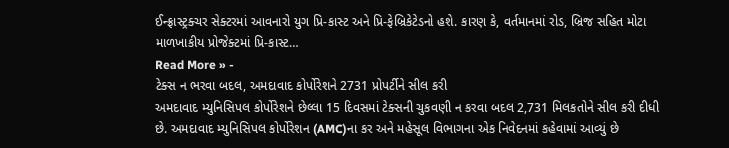ઈન્ફ્રાસ્ટ્રક્ચર સેક્ટરમાં આવનારો યુગ પ્રિ-કાસ્ટ અને પ્રિ-ફેબ્રિકેટેડનો હશે. કારણ કે, વર્તમાનમાં રોડ, બ્રિજ સહિત મોટા માળખાકીય પ્રોજેક્ટમાં પ્રિ-કાસ્ટ…
Read More » -
ટેક્સ ન ભરવા બદલ, અમદાવાદ કોર્પોરેશને 2731 પ્રોપર્ટીને સીલ કરી
અમદાવાદ મ્યુનિસિપલ કોર્પોરેશને છેલ્લા 15 દિવસમાં ટેક્સની ચુકવણી ન કરવા બદલ 2,731 મિલકતોને સીલ કરી દીધી છે. અમદાવાદ મ્યુનિસિપલ કોર્પોરેશન (AMC)ના કર અને મહેસૂલ વિભાગના એક નિવેદનમાં કહેવામાં આવ્યું છે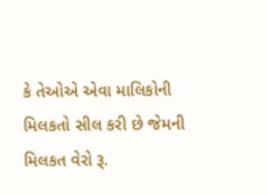કે તેઓએ એવા માલિકોની મિલકતો સીલ કરી છે જેમની મિલકત વેરો રૂ.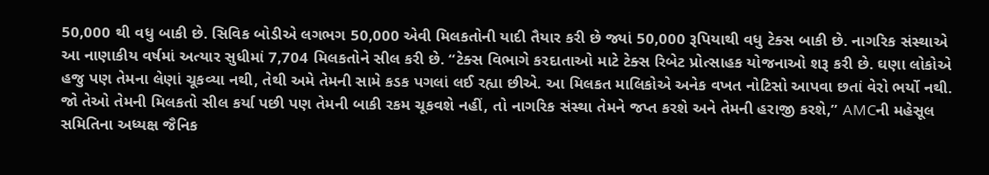50,000 થી વધુ બાકી છે. સિવિક બોડીએ લગભગ 50,000 એવી મિલકતોની યાદી તૈયાર કરી છે જ્યાં 50,000 રૂપિયાથી વધુ ટેક્સ બાકી છે. નાગરિક સંસ્થાએ આ નાણાકીય વર્ષમાં અત્યાર સુધીમાં 7,704 મિલકતોને સીલ કરી છે. “ટેક્સ વિભાગે કરદાતાઓ માટે ટેક્સ રિબેટ પ્રોત્સાહક યોજનાઓ શરૂ કરી છે. ઘણા લોકોએ હજુ પણ તેમના લેણાં ચૂકવ્યા નથી, તેથી અમે તેમની સામે કડક પગલાં લઈ રહ્યા છીએ. આ મિલકત માલિકોએ અનેક વખત નોટિસો આપવા છતાં વેરો ભર્યો નથી. જો તેઓ તેમની મિલકતો સીલ કર્યા પછી પણ તેમની બાકી રકમ ચૂકવશે નહીં, તો નાગરિક સંસ્થા તેમને જપ્ત કરશે અને તેમની હરાજી કરશે,” AMCની મહેસૂલ સમિતિના અધ્યક્ષ જૈનિક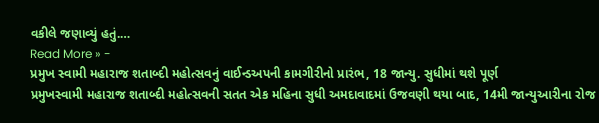વકીલે જણાવ્યું હતું.…
Read More » -
પ્રમુખ સ્વામી મહારાજ શતાબ્દી મહોત્સવનું વાઈન્ડઅપની કામગીરીનો પ્રારંભ, 18 જાન્યુ. સુધીમાં થશે પૂર્ણ
પ્રમુખસ્વામી મહારાજ શતાબ્દી મહોત્સવની સતત એક મહિના સુધી અમદાવાદમાં ઉજવણી થયા બાદ, 14મી જાન્યુઆરીના રોજ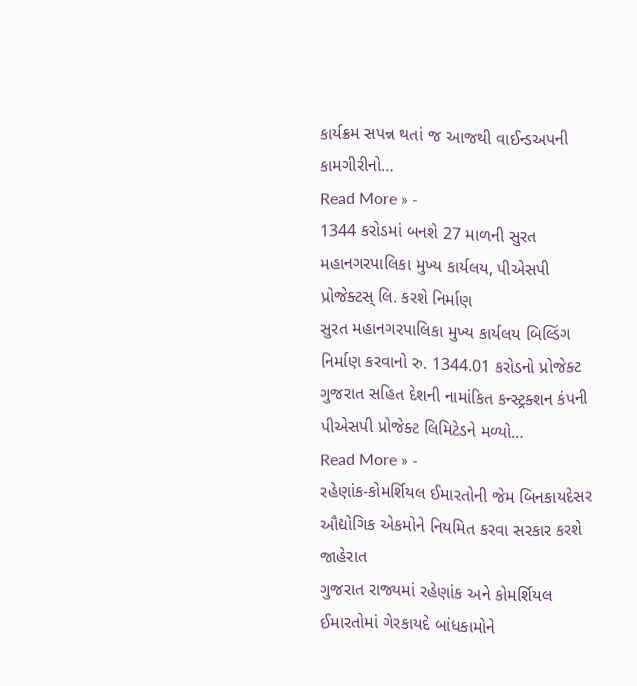કાર્યક્રમ સપન્ન થતાં જ આજથી વાઈન્ડઅપની કામગીરીનો…
Read More » -
1344 કરોડમાં બનશે 27 માળની સુરત મહાનગરપાલિકા મુખ્ય કાર્યલય, પીએસપી પ્રોજેક્ટસ્ લિ. કરશે નિર્માણ
સુરત મહાનગરપાલિકા મુખ્ય કાર્યલય બિલ્ડિંગ નિર્માણ કરવાનો રુ. 1344.01 કરોડનો પ્રોજેક્ટ ગુજરાત સહિત દેશની નામાંકિત કન્સ્ટ્રક્શન કંપની પીએસપી પ્રોજેક્ટ લિમિટેડને મળ્યો…
Read More » -
રહેણાંક-કોમર્શિયલ ઈમારતોની જેમ બિનકાયદેસર ઔદ્યોગિક એકમોને નિયમિત કરવા સરકાર કરશે જાહેરાત
ગુજરાત રાજ્યમાં રહેણાંક અને કોમર્શિયલ ઈમારતોમાં ગેરકાયદે બાંધકામોને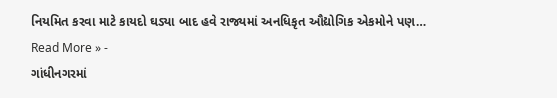નિયમિત કરવા માટે કાયદો ઘડ્યા બાદ હવે રાજ્યમાં અનધિકૃત ઔદ્યોગિક એકમોને પણ…
Read More » -
ગાંધીનગરમાં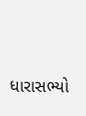ધારાસભ્યો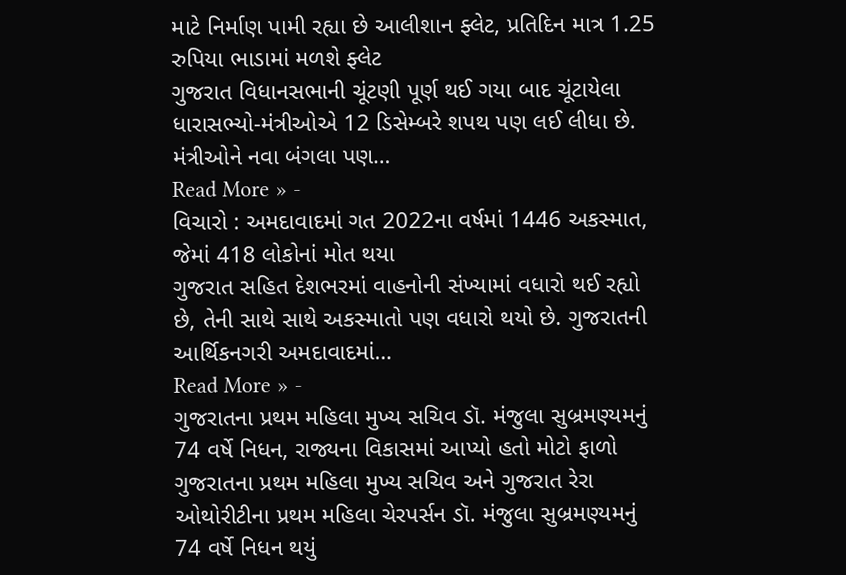માટે નિર્માણ પામી રહ્યા છે આલીશાન ફ્લેટ, પ્રતિદિન માત્ર 1.25 રુપિયા ભાડામાં મળશે ફ્લેટ
ગુજરાત વિધાનસભાની ચૂંટણી પૂર્ણ થઈ ગયા બાદ ચૂંટાયેલા ધારાસભ્યો-મંત્રીઓએ 12 ડિસેમ્બરે શપથ પણ લઈ લીધા છે. મંત્રીઓને નવા બંગલા પણ…
Read More » -
વિચારો : અમદાવાદમાં ગત 2022ના વર્ષમાં 1446 અકસ્માત, જેમાં 418 લોકોનાં મોત થયા
ગુજરાત સહિત દેશભરમાં વાહનોની સંખ્યામાં વધારો થઈ રહ્યો છે, તેની સાથે સાથે અકસ્માતો પણ વધારો થયો છે. ગુજરાતની આર્થિકનગરી અમદાવાદમાં…
Read More » -
ગુજરાતના પ્રથમ મહિલા મુખ્ય સચિવ ડૉ. મંજુલા સુબ્રમણ્યમનું 74 વર્ષે નિધન, રાજ્યના વિકાસમાં આપ્યો હતો મોટો ફાળો
ગુજરાતના પ્રથમ મહિલા મુખ્ય સચિવ અને ગુજરાત રેરા ઓથોરીટીના પ્રથમ મહિલા ચેરપર્સન ડૉ. મંજુલા સુબ્રમણ્યમનું 74 વર્ષે નિધન થયું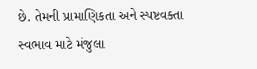છે. તેમની પ્રામાણિકતા અને સ્પષ્ટવક્તા સ્વભાવ માટે મંજુલા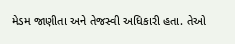મેડમ જાણીતા અને તેજસ્વી અધિકારી હતા. તેઓ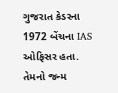ગુજરાત કેડરના 1972 બેંચના IAS ઓફિસર હતા. તેમનો જન્મ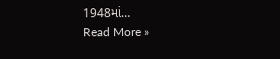1948માં…
Read More »